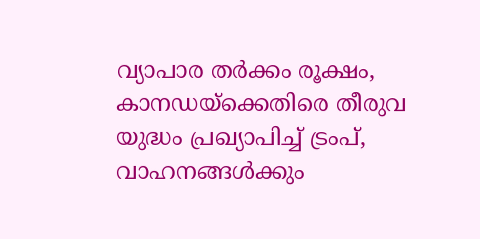വ്യാപാര തർക്കം രൂക്ഷം, കാനഡയ്ക്കെതിരെ തീരുവ യുദ്ധം പ്രഖ്യാപിച്ച് ട്രംപ്, വാഹനങ്ങൾക്കും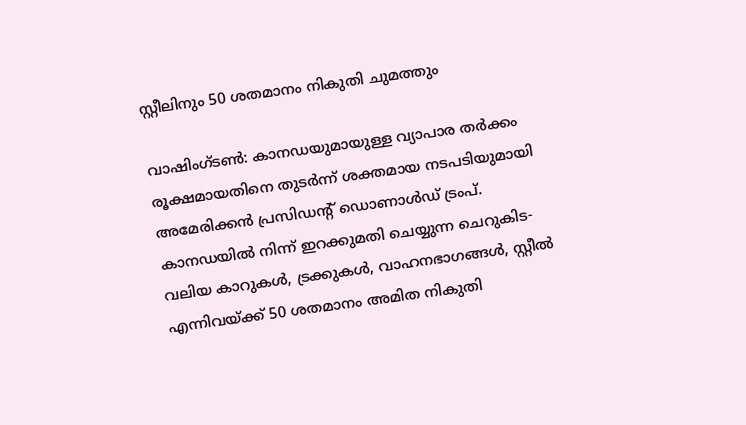സ്റ്റീലിനും 50 ശതമാനം നികുതി ചുമത്തും

വാഷിംഗ്ടൺ: കാനഡയുമായുള്ള വ്യാപാര തർക്കം രൂക്ഷമായതിനെ തുടർന്ന് ശക്തമായ നടപടിയുമായി അമേരിക്കൻ പ്രസിഡന്റ് ഡൊണാൾഡ് ട്രംപ്. കാനഡയിൽ നിന്ന് ഇറക്കുമതി ചെയ്യുന്ന ചെറുകിട-വലിയ കാറുകൾ, ട്രക്കുകൾ, വാഹനഭാഗങ്ങൾ, സ്റ്റീൽ എന്നിവയ്ക്ക് 50 ശതമാനം അമിത നികുതി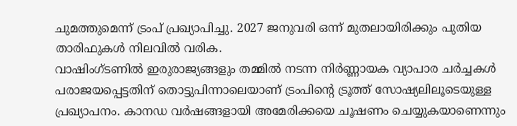ചുമത്തുമെന്ന് ട്രംപ് പ്രഖ്യാപിച്ചു. 2027 ജനുവരി ഒന്ന് മുതലായിരിക്കും പുതിയ താരിഫുകൾ നിലവിൽ വരിക.
വാഷിംഗ്ടണിൽ ഇരുരാജ്യങ്ങളും തമ്മിൽ നടന്ന നിർണ്ണായക വ്യാപാര ചർച്ചകൾ പരാജയപ്പെട്ടതിന് തൊട്ടുപിന്നാലെയാണ് ട്രംപിന്റെ ട്രൂത്ത് സോഷ്യലിലൂടെയുള്ള പ്രഖ്യാപനം. കാനഡ വർഷങ്ങളായി അമേരിക്കയെ ചൂഷണം ചെയ്യുകയാണെന്നും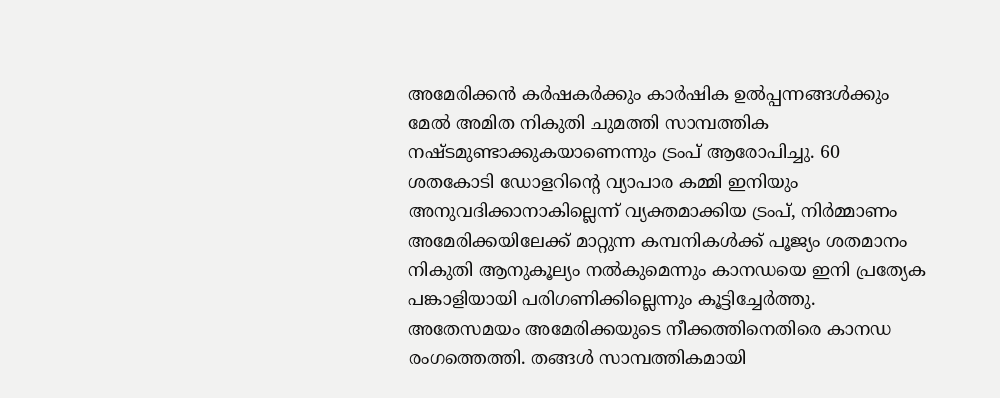അമേരിക്കൻ കർഷകർക്കും കാർഷിക ഉൽപ്പന്നങ്ങൾക്കും മേൽ അമിത നികുതി ചുമത്തി സാമ്പത്തിക നഷ്ടമുണ്ടാക്കുകയാണെന്നും ട്രംപ് ആരോപിച്ചു. 60 ശതകോടി ഡോളറിന്റെ വ്യാപാര കമ്മി ഇനിയും അനുവദിക്കാനാകില്ലെന്ന് വ്യക്തമാക്കിയ ട്രംപ്, നിർമ്മാണം അമേരിക്കയിലേക്ക് മാറ്റുന്ന കമ്പനികൾക്ക് പൂജ്യം ശതമാനം നികുതി ആനുകൂല്യം നൽകുമെന്നും കാനഡയെ ഇനി പ്രത്യേക പങ്കാളിയായി പരിഗണിക്കില്ലെന്നും കൂട്ടിച്ചേർത്തു.
അതേസമയം അമേരിക്കയുടെ നീക്കത്തിനെതിരെ കാനഡ രംഗത്തെത്തി. തങ്ങൾ സാമ്പത്തികമായി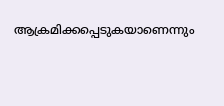ആക്രമിക്കപ്പെടുകയാണെന്നും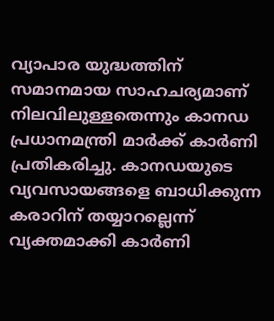വ്യാപാര യുദ്ധത്തിന് സമാനമായ സാഹചര്യമാണ് നിലവിലുള്ളതെന്നും കാനഡ പ്രധാനമന്ത്രി മാർക്ക് കാർണി പ്രതികരിച്ചു. കാനഡയുടെ വ്യവസായങ്ങളെ ബാധിക്കുന്ന കരാറിന് തയ്യാറല്ലെന്ന് വ്യക്തമാക്കി കാർണി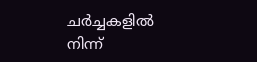ചർച്ചകളിൽ നിന്ന്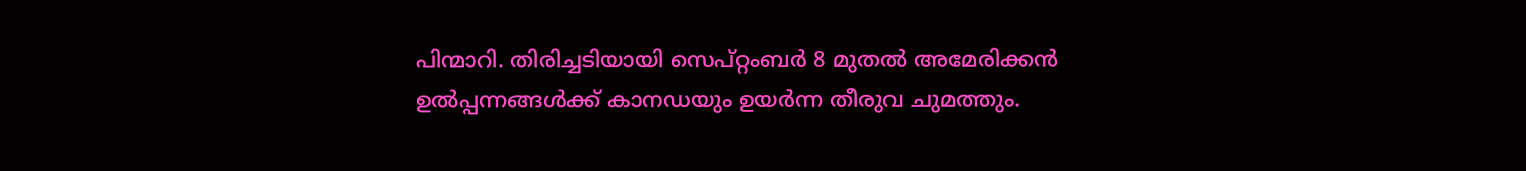പിന്മാറി. തിരിച്ചടിയായി സെപ്റ്റംബർ 8 മുതൽ അമേരിക്കൻ ഉൽപ്പന്നങ്ങൾക്ക് കാനഡയും ഉയർന്ന തീരുവ ചുമത്തും.